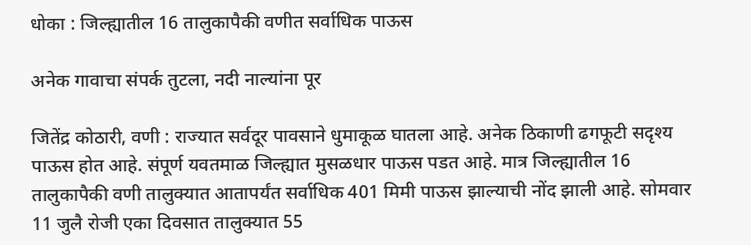धोका : जिल्ह्यातील 16 तालुकापैकी वणीत सर्वाधिक पाऊस

अनेक गावाचा संपर्क तुटला, नदी नाल्यांना पूर

जितेंद्र कोठारी, वणी : राज्यात सर्वदूर पावसाने धुमाकूळ घातला आहे. अनेक ठिकाणी ढगफूटी सदृश्य पाऊस होत आहे. संपूर्ण यवतमाळ जिल्ह्यात मुसळधार पाऊस पडत आहे. मात्र जिल्ह्यातील 16 तालुकापैकी वणी तालुक्यात आतापर्यंत सर्वाधिक 401 मिमी पाऊस झाल्याची नोंद झाली आहे. सोमवार 11 जुलै रोजी एका दिवसात तालुक्यात 55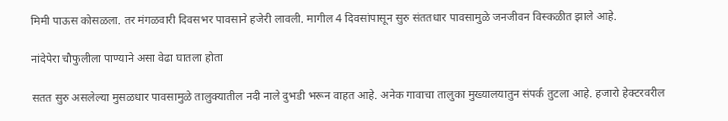मिमी पाऊस कोसळला. तर मंगळवारी दिवसभर पावसाने हजेरी लावली. मागील 4 दिवसांपासून सुरु संततधार पावसामुळे जनजीवन विस्कळीत झाले आहे.

नांदेपेरा चौफुलीला पाण्याने असा वेढा घातला होता

सतत सुरु असलेल्या मुसळधार पावसामुळे तालुक्यातील नदी नाले दुभडी भरून वाहत आहे. अनेक गावाचा तालुका मुख्यालयातुन संपर्क तुटला आहे. हजारो हेक्टरवरील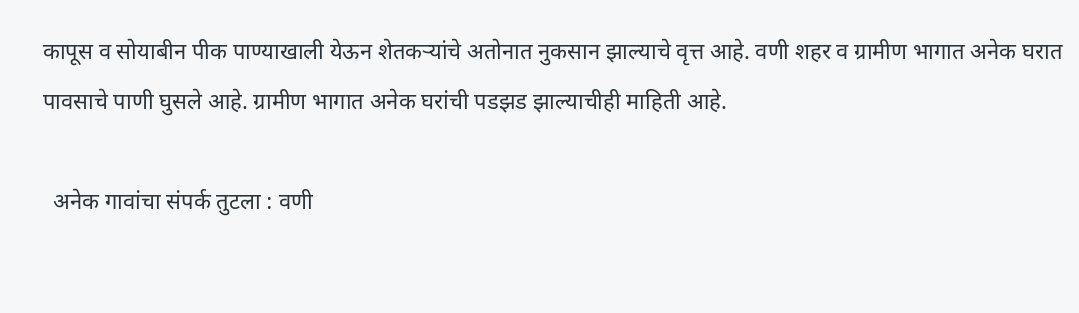कापूस व सोयाबीन पीक पाण्याखाली येऊन शेतकऱ्यांचे अतोनात नुकसान झाल्याचे वृत्त आहे. वणी शहर व ग्रामीण भागात अनेक घरात पावसाचे पाणी घुसले आहे. ग्रामीण भागात अनेक घरांची पडझड झाल्याचीही माहिती आहे.

  अनेक गावांचा संपर्क तुटला : वणी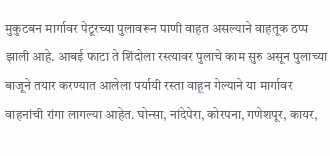मुकुटबन मार्गावर पेटूरच्या पुलावरून पाणी वाहत असल्याने वाहतूक ठप्प झाली आहे. आबई फाटा ते शिंदोला रस्त्यावर पुलाचे काम सुरु असून पुलाच्या बाजूने तयार करण्यात आलेला पर्यायी रस्ता वाहून गेल्याने या मार्गावर वाहनांची रांगा लागल्या आहेत. घोन्सा, नांदेपेरा, कोरपना, गणेशपूर, कायर,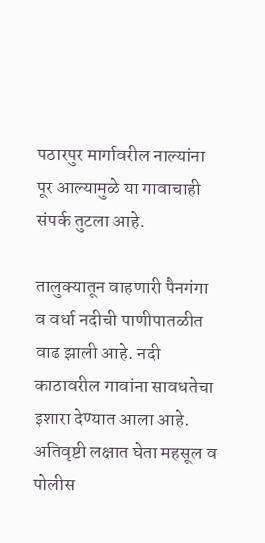पठारपुर मार्गावरील नाल्यांना पूर आल्यामुळे या गावाचाही संपर्क तुटला आहे.

तालुक्यातून वाहणारी पैनगंगा व वर्धा नदीची पाणीपातळीत वाढ झाली आहे. नदी काठावरील गावांना सावधतेचा इशारा देण्यात आला आहे. अतिवृष्टी लक्षात घेता महसूल व पोलीस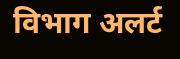विभाग अलर्ट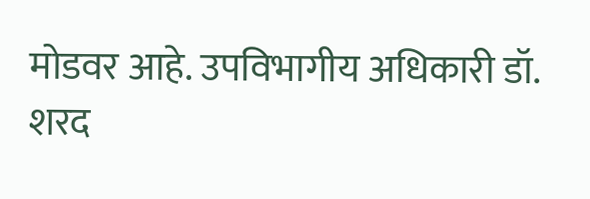मोडवर आहे. उपविभागीय अधिकारी डॉ. शरद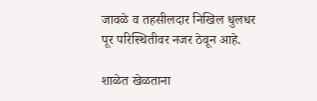जावळे व तहसीलदार निखिल धुलधर पूर परिस्थितीवर नजर ठेवून आहे.

शाळेत खेळताना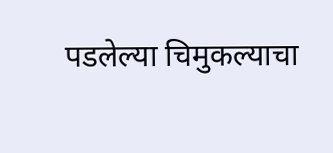पडलेल्या चिमुकल्याचा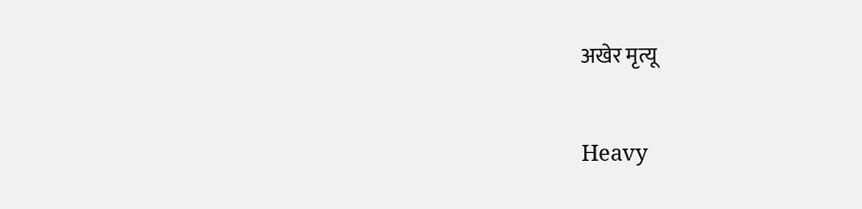अखेर मृत्यू

Heavy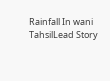Rainfall In wani TahsilLead Story